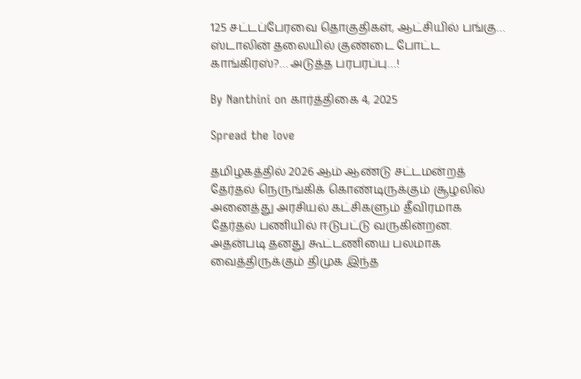125 சட்டப்பேரவை தொகுதிகள், ஆட்சியில் பங்கு… ஸ்டாலின் தலையில் குண்டை போட்ட காங்கிரஸ்?… அடுத்த பரபரப்பு…!

By Nanthini on கார்த்திகை 4, 2025

Spread the love

தமிழகத்தில் 2026 ஆம் ஆண்டு சட்டமன்றத் தேர்தல் நெருங்கிக் கொண்டிருக்கும் சூழலில் அனைத்து அரசியல் கட்சிகளும் தீவிரமாக தேர்தல் பணியில் ஈடுபட்டு வருகின்றன. அதன்படி தனது கூட்டணியை பலமாக வைத்திருக்கும் திமுக இந்த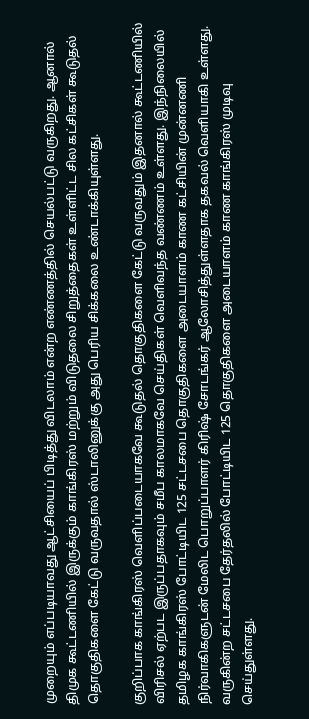முறையும் எப்படியாவது ஆட்சியைப் பிடித்து விடலாம் என்ற எண்ணத்தில் செயல்பட்டு வருகிறது. ஆனால் திமுக கூட்டணியில் இருக்கும் காங்கிரஸ் மற்றும் விடுதலை சிறுத்தைகள் உள்ளிட்ட சில கட்சிகள் கூடுதல் தொகுதிகளை கேட்டு வருவதால் ஸ்டாலினுக்கு அது பெரிய சிக்கலை உண்டாக்கியுள்ளது.

குறிப்பாக காங்கிரஸ் வெளிப்படையாகவே கூடுதல் தொகுதிகளை கேட்டு வருவதும் இதனால் கூட்டணியில் விரிசல் ஏற்பட இருப்பதாகவும் சமீப காலமாகவே செய்திகள் வெளிவந்த வண்ணம் உள்ளது. இந்நிலையில் தமிழக காங்கிரஸ் போட்டியிட 125 சட்டசபை தொகுதிகளை அடையாளம் காண கட்சியின் முன்னணி நிர்வாகிகளுடன் மேலிட பொறுப்பாளர் கிரிஷ் சோடங்கர் ஆலோசித்துள்ளதாக தகவல் வெளியாகி உள்ளது. வருகின்ற சட்டசபை தேர்தலில் போட்டியிட 125 தொகுதிகளை அடையாளம் காண காங்கிரஸ் முடிவு செய்துள்ளது.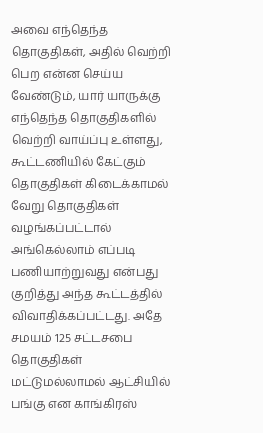அவை எந்தெந்த தொகுதிகள், அதில் வெற்றி பெற என்ன செய்ய வேண்டும், யார் யாருக்கு எந்தெந்த தொகுதிகளில் வெற்றி வாய்ப்பு உள்ளது, கூட்டணியில் கேட்கும் தொகுதிகள் கிடைக்காமல் வேறு தொகுதிகள் வழங்கப்பட்டால் அங்கெல்லாம் எப்படி பணியாற்றுவது என்பது குறித்து அந்த கூட்டத்தில் விவாதிக்கப்பட்டது. அதே சமயம் 125 சட்டசபை தொகுதிகள் மட்டுமல்லாமல் ஆட்சியில் பங்கு என காங்கிரஸ்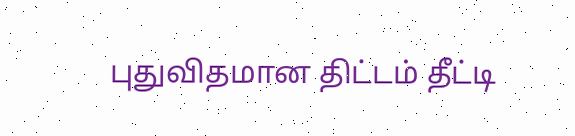புதுவிதமான திட்டம் தீட்டி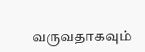வருவதாகவும்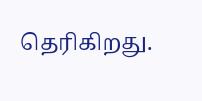தெரிகிறது.